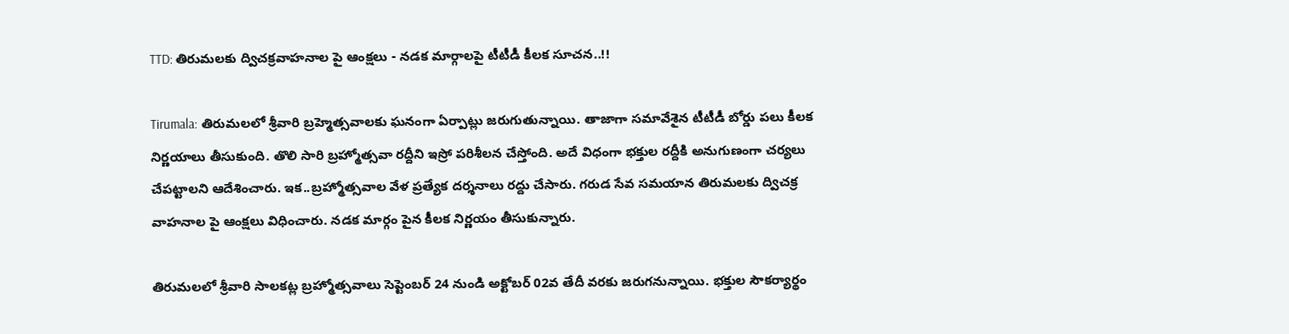TTD: తిరుమలకు ద్విచక్రవాహనాల పై ఆంక్షలు - నడక మార్గాలపై టీటీడీ కీలక సూచన..!!

Tirumala: తిరుమలలో శ్రీవారి బ్రహ్మెత్సవాలకు ఘనంగా ఏర్పాట్లు జరుగుతున్నాయి. తాజాగా సమావేశైన టీటీడీ బోర్డు పలు కీలక నిర్ణయాలు తీసుకుంది. తొలి సారి బ్రహ్మోత్సవా రద్దీని ఇస్రో పరిశీలన చేస్తోంది. అదే విధంగా భక్తుల రద్దీకి అనుగుణంగా చర్యలు చేపట్టాలని ఆదేశించారు. ఇక..బ్రహ్మోత్సవాల వేళ ప్రత్యేక దర్శనాలు రద్దు చేసారు. గరుడ సేవ సమయాన తిరుమలకు ద్విచక్ర వాహనాల పై ఆంక్షలు విధించారు. నడక మార్గం పైన కీలక నిర్ణయం తీసుకున్నారు.

తిరుమలలో శ్రీవారి సాలకట్ల బ్రహ్మోత్సవాలు సెప్టెంబర్ 24 నుండి అక్టోబర్ 02వ తేదీ వరకు జరుగనున్నాయి. భక్తుల సౌకర్యార్థం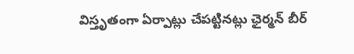విస్తృతంగా ఏర్పాట్లు చేపట్టినట్లు ఛైర్మన్ బీర్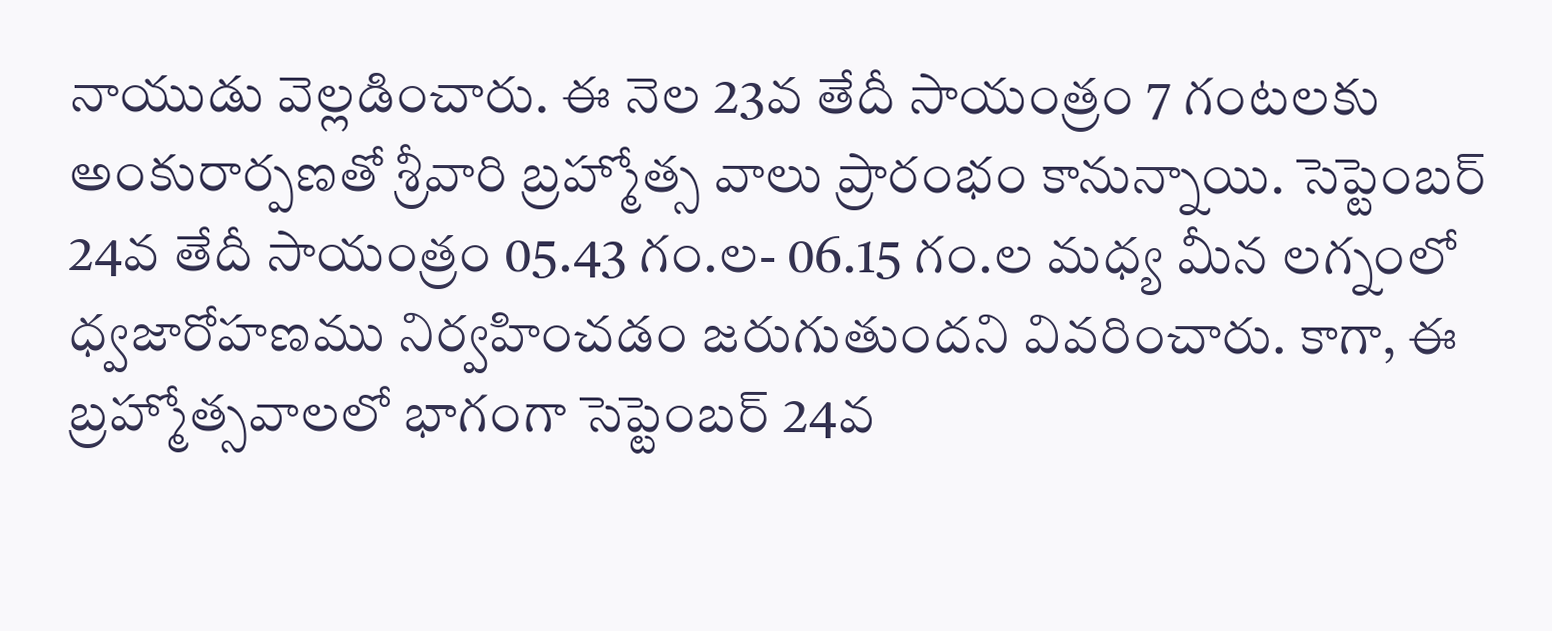నాయుడు వెల్లడించారు. ఈ నెల 23వ తేదీ సాయంత్రం 7 గంట‌లకు అంకురార్పణతో శ్రీవారి బ్రహ్మోత్స వాలు ప్రారంభం కానున్నాయి. సెప్టెంబర్ 24వ తేదీ సాయంత్రం 05.43 గం.ల- 06.15 గం.ల మధ్య మీన లగ్నంలో ధ్వజారోహణము నిర్వ‌హించ‌డం జ‌రుగుతుందని వివరించారు. కాగా, ఈ బ్రహ్మోత్సవాలలో భాగంగా సెప్టెంబర్ 24వ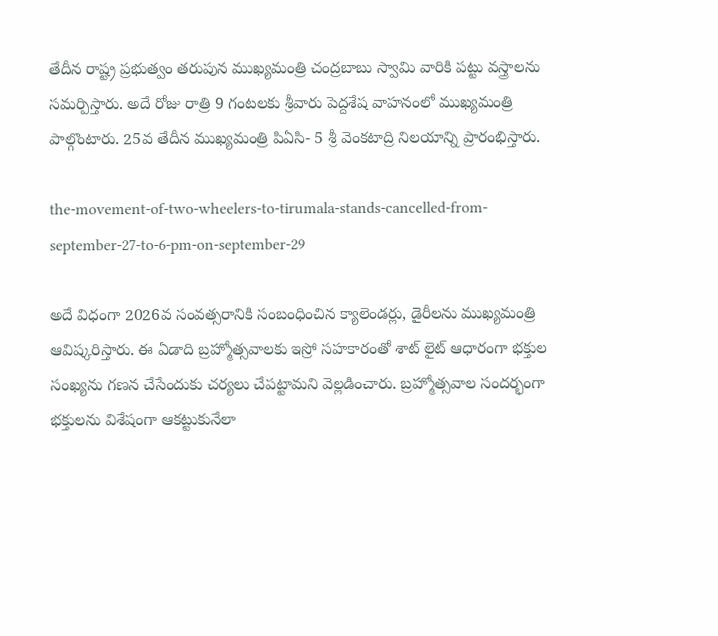తేదీన రాష్ట్ర ప్రభుత్వం తరుపున ముఖ్యమంత్రి చంద్రబాబు స్వామి వారికి పట్టు వస్త్రాలను సమర్పిస్తారు. అదే రోజు రాత్రి 9 గంట‌లకు శ్రీ‌వారు పెద్దశేష వాహనంలో ముఖ్యమంత్రి పాల్గొంటారు. 25వ తేదీన ముఖ్య‌మంత్రి పిఏసి- 5 శ్రీ వెంక‌టాద్రి నిల‌యాన్ని ప్రారంభిస్తారు.

the-movement-of-two-wheelers-to-tirumala-stands-cancelled-from-september-27-to-6-pm-on-september-29

అదే విధంగా 2026వ సంవ‌త్స‌రానికి సంబంధించిన క్యాలెండ‌ర్లు, డైరీల‌ను ముఖ్య‌మంత్రి ఆవిష్కరిస్తారు. ఈ ఏడాది బ్రహ్మోత్సవాలకు ఇస్రో సహకారంతో శాట్ లైట్ ఆధారంగా భక్తుల సంఖ్యను గణన చేసేందుకు చర్యలు చేపట్టామని వెల్లడించారు. బ్ర‌హ్మోత్స‌వాల సంద‌ర్భంగా భ‌క్తుల‌ను విశేషంగా ఆక‌ట్టుకునేలా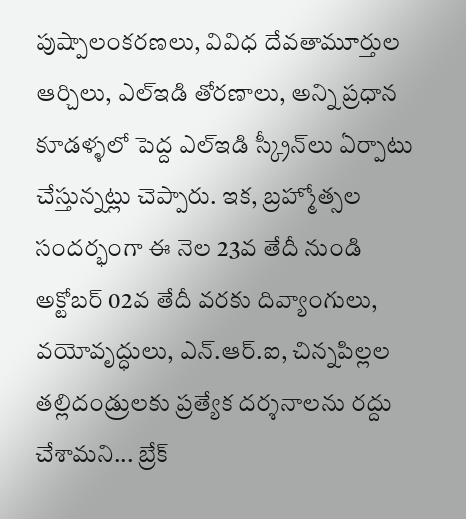పుష్పాలంక‌ర‌ణ‌లు, వివిధ దేవ‌తామూర్తుల ఆర్చిలు, ఎల్ఇడి తోర‌ణాలు, అన్ని ప్ర‌ధాన కూడ‌ళ్ళ‌లో పెద్ద ఎల్ఇడి స్క్రీన్‌లు ఏర్పాటు చేస్తున్నట్లు చెప్పారు. ఇక, బ్రహ్మోత్సల సందర్భంగా ఈ నెల 23వ తేదీ నుండి అక్టోబర్ 02వ తేదీ వరకు దివ్యాంగులు, వ‌యోవృద్ధులు, ఎన్.ఆర్.ఐ, చిన్నపిల్లల తల్లిదండ్రులకు ప్రత్యేక దర్శనాలను రద్దు చేశామని... బ్రేక్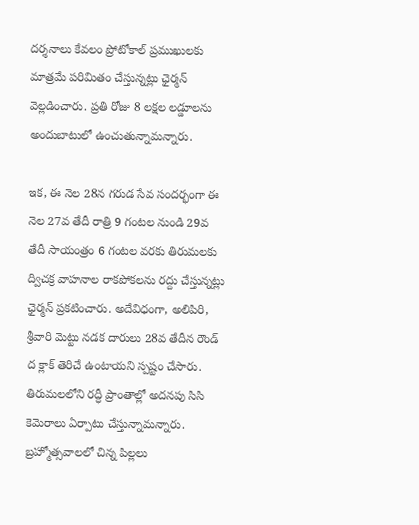దర్శనాలు కేవలం ప్రోటోకాల్ ప్రముఖులకు మాత్రమే ప‌రిమితం చేస్తున్నట్లు ఛైర్మన్ వెల్లడించారు. ప్రతి రోజు 8 లక్షల లడ్డూలను అందుబాటులో ఉంచుతున్నామన్నారు.

ఇక, ఈ నెల 28న గరుడ సేవ సందర్భంగా ఈ నెల 27వ తేదీ రాత్రి 9 గంట‌ల నుండి 29వ తేదీ సాయంత్రం 6 గంట‌ల వరకు తిరుమలకు ద్విచక్ర వాహనాల రాకపోకలను రద్దు చేస్తున్నట్లు ఛైర్మన్ ప్రకటించారు. అదేవిధంగా, అలిపిరి, శ్రీవారి మెట్టు న‌డ‌క దారులు 28వ తేదీన రౌండ్ ద క్లాక్ తెరిచే ఉంటాయని స్పష్టం చేసారు. తిరుమలలోని ర‌ద్ధీ ప్రాంతాల్లో అద‌న‌పు సిసి కెమెరాలు ఏర్పాటు చేస్తున్నామన్నారు. బ్రహ్మోత్సవాలలో చిన్న పిల్లలు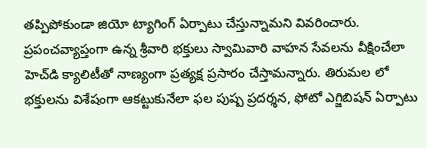తప్పిపోకుండా జియో ట్యాగింగ్ ఏర్పాటు చేస్తున్నామని వివరించారు. ప్ర‌పంచ‌వ్యాప్తంగా ఉన్న శ్రీ‌వారి భ‌క్తులు స్వామివారి వాహ‌న‌ సేవ‌లను వీక్షించేలా హెచ్‌డి క్యాలిటీతో నాణ్యంగా ప్ర‌త్య‌క్ష ప్ర‌సారం చేస్తామన్నారు. తిరుమ‌ల‌ లో భ‌క్తుల‌ను విశేషంగా ఆక‌ట్టుకునేలా ఫ‌ల పుష్ప ప్ర‌ద‌ర్శ‌న, ఫోటో ఎగ్జిబిష‌న్ ఏర్పాటు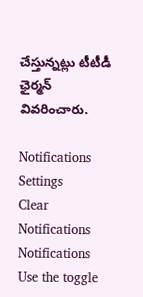చేస్తున్నట్లు టీటీడీ ఛైర్మన్ వివరించారు.

Notifications
Settings
Clear Notifications
Notifications
Use the toggle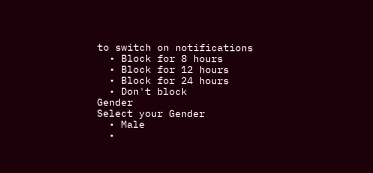to switch on notifications
  • Block for 8 hours
  • Block for 12 hours
  • Block for 24 hours
  • Don't block
Gender
Select your Gender
  • Male
  •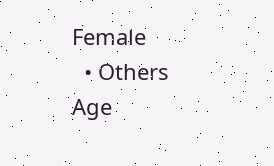Female
  • Others
Age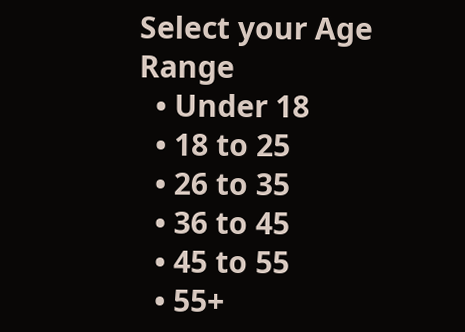Select your Age Range
  • Under 18
  • 18 to 25
  • 26 to 35
  • 36 to 45
  • 45 to 55
  • 55+